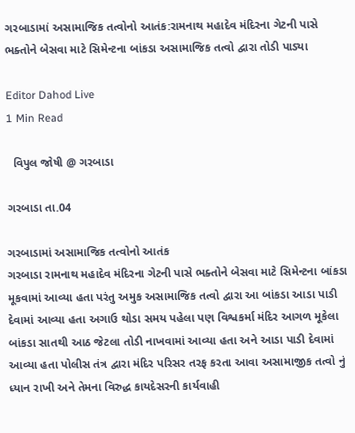ગરબાડામાં અસામાજિક તત્વોનો આતંક:રામનાથ મહાદેવ મંદિરના ગેટની પાસે ભક્તોને બેસવા માટે સિમેન્ટના બાંકડા અસામાજિક તત્વો દ્વારા તોડી પાડ્યા

Editor Dahod Live
1 Min Read

  વિપુલ જોષી @ ગરબાડા

ગરબાડા તા.04

ગરબાડામાં અસામાજિક તત્વોનો આતંક
ગરબાડા રામનાથ મહાદેવ મંદિરના ગેટની પાસે ભક્તોને બેસવા માટે સિમેન્ટના બાંકડા મૂકવામાં આવ્યા હતા પરંતુ અમુક અસામાજિક તત્વો દ્વારા આ બાંકડા આડા પાડી દેવામાં આવ્યા હતા અગાઉ થોડા સમય પહેલા પણ વિશ્વકર્મા મંદિર આગળ મૂકેલા બાંકડા સાતથી આઠ જેટલા તોડી નાખવામાં આવ્યા હતા અને આડા પાડી દેવામાં આવ્યા હતા પોલીસ તંત્ર દ્વારા મંદિર પરિસર તરફ કરતા આવા અસામાજીક તત્વો નું ધ્યાન રાખી અને તેમના વિરુદ્ધ કાયદેસરની કાર્યવાહી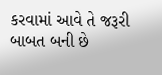કરવામાં આવે તે જરૂરી બાબત બની છે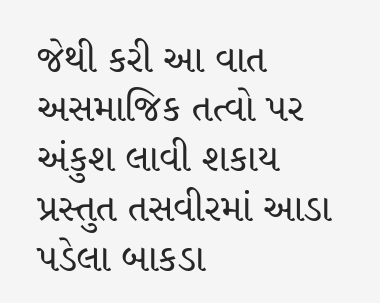જેથી કરી આ વાત અસમાજિક તત્વો પર અંકુશ લાવી શકાય પ્રસ્તુત તસવીરમાં આડા પડેલા બાકડા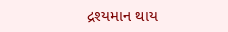દ્રશ્યમાન થાય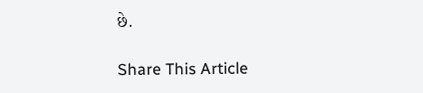છે.

Share This Article